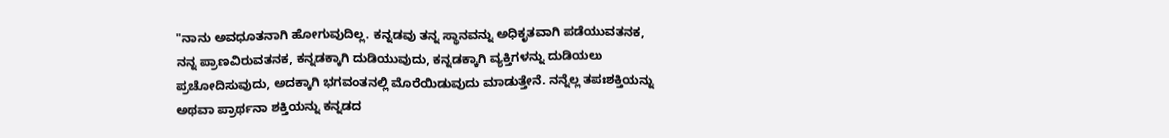"ನಾನು ಅವಧೂತನಾಗಿ ಹೋಗುವುದಿಲ್ಲ. ಕನ್ನಡವು ತನ್ನ ಸ್ಥಾನವನ್ನು ಅಧಿಕೃತವಾಗಿ ಪಡೆಯುವತನಕ, ನನ್ನ ಪ್ರಾಣವಿರುವತನಕ, ಕನ್ನಡಕ್ಕಾಗಿ ದುಡಿಯುವುದು, ಕನ್ನಡಕ್ಕಾಗಿ ವ್ಯಕ್ತಿಗಳನ್ನು ದುಡಿಯಲು ಪ್ರಚೋದಿಸುವುದು, ಅದಕ್ಕಾಗಿ ಭಗವಂತನಲ್ಲಿ ಮೊರೆಯಿಡುವುದು ಮಾಡುತ್ತೇನೆ. ನನ್ನೆಲ್ಲ ತಪಃಶಕ್ತಿಯನ್ನು ಅಥವಾ ಪ್ರಾರ್ಥನಾ ಶಕ್ತಿಯನ್ನು ಕನ್ನಡದ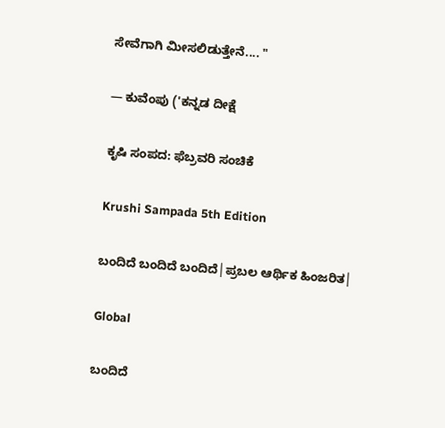ಸೇವೆಗಾಗಿ ಮೀಸಲಿಡುತ್ತೇನೆ.... "

— ಕುವೆಂಪು ('ಕನ್ನಡ ದೀಕ್ಷೆ

ಕೃಷಿ ಸಂಪದ: ಫೆಬ್ರವರಿ ಸಂಚಿಕೆ

Krushi Sampada 5th Edition

ಬಂದಿದೆ ಬಂದಿದೆ ಬಂದಿದೆ│ಪ್ರಬಲ ಆರ್ಥಿಕ ಹಿಂಜರಿತ│

Global

ಬಂದಿದೆ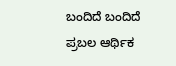ಬಂದಿದೆ ಬಂದಿದೆ
ಪ್ರಬಲ ಆರ್ಥಿಕ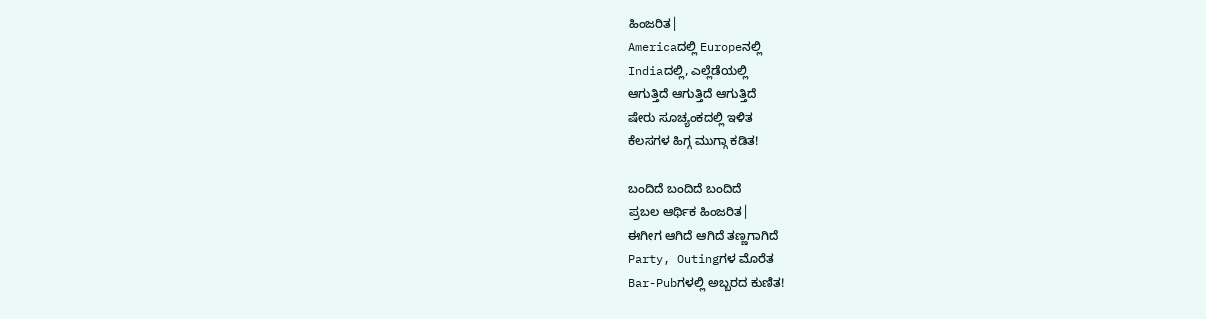ಹಿಂಜರಿತ│
Americaದಲ್ಲಿ Europeನಲ್ಲಿ
Indiaದಲ್ಲಿ, ಎಲ್ಲೆಡೆಯಲ್ಲಿ
ಆಗುತ್ತಿದೆ ಆಗುತ್ತಿದೆ ಆಗುತ್ತಿದೆ
ಷೇರು ಸೂಚ್ಯಂಕದಲ್ಲಿ ಇಳಿತ
ಕೆಲಸಗಳ ಹಿಗ್ಗ ಮುಗ್ಗಾ ಕಡಿತ!

ಬಂದಿದೆ ಬಂದಿದೆ ಬಂದಿದೆ
ಪ್ರಬಲ ಆರ್ಥಿಕ ಹಿಂಜರಿತ│
ಈಗೀಗ ಆಗಿದೆ ಆಗಿದೆ ತಣ್ಣಗಾಗಿದೆ
Party, Outingಗಳ ಮೊರೆತ
Bar-Pubಗಳಲ್ಲಿ ಅಬ್ಬರದ ಕುಣಿತ!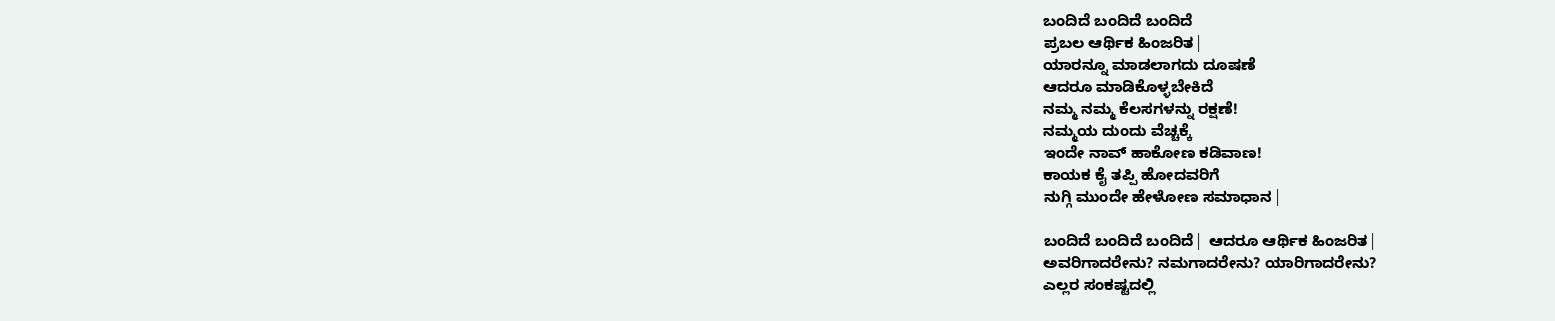ಬಂದಿದೆ ಬಂದಿದೆ ಬಂದಿದೆ
ಪ್ರಬಲ ಆರ್ಥಿಕ ಹಿಂಜರಿತ│
ಯಾರನ್ನೂ ಮಾಡಲಾಗದು ದೂಷಣೆ
ಆದರೂ ಮಾಡಿಕೊಳ್ಳಬೇಕಿದೆ
ನಮ್ಮ ನಮ್ಮ ಕೆಲಸಗಳನ್ನು ರಕ್ಷಣೆ!
ನಮ್ಮಯ ದುಂದು ವೆಚ್ಚಕ್ಕೆ
ಇಂದೇ ನಾವ್ ಹಾಕೋಣ ಕಡಿವಾಣ!
ಕಾಯಕ ಕೈ ತಪ್ಪಿ ಹೋದವರಿಗೆ
ನುಗ್ಗಿ ಮುಂದೇ ಹೇಳೋಣ ಸಮಾಧಾನ│

ಬಂದಿದೆ ಬಂದಿದೆ ಬಂದಿದೆ│ ಆದರೂ ಆರ್ಥಿಕ ಹಿಂಜರಿತ│
ಅವರಿಗಾದರೇನು? ನಮಗಾದರೇನು? ಯಾರಿಗಾದರೇನು?
ಎಲ್ಲರ ಸಂಕಷ್ಟದಲ್ಲಿ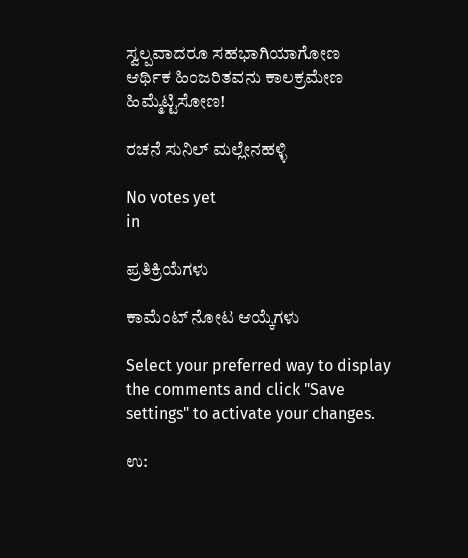ಸ್ವಲ್ಪವಾದರೂ ಸಹಭಾಗಿಯಾಗೋಣ
ಆರ್ಥಿಕ ಹಿಂಜರಿತವನು ಕಾಲಕ್ರಮೇಣ ಹಿಮ್ಮೆಟ್ಟಿಸೋಣ!

ರಚನೆ ಸುನಿಲ್ ಮಲ್ಲೇನಹಳ್ಳಿ

No votes yet
in

ಪ್ರತಿಕ್ರಿಯೆಗಳು

ಕಾಮೆಂಟ್ ನೋಟ ಆಯ್ಕೆಗಳು

Select your preferred way to display the comments and click "Save settings" to activate your changes.

ಉ: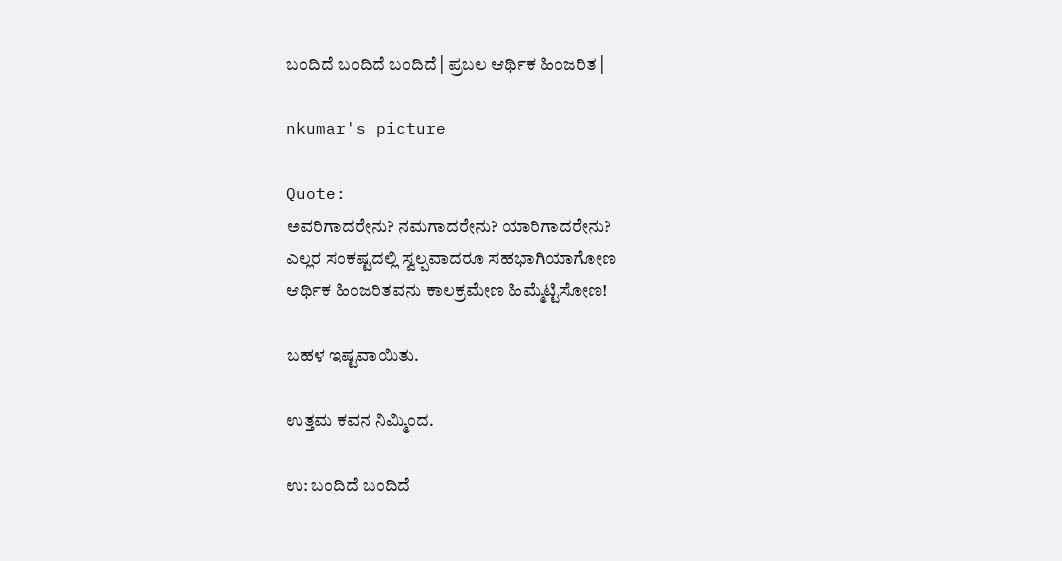ಬಂದಿದೆ ಬಂದಿದೆ ಬಂದಿದೆ│ಪ್ರಬಲ ಆರ್ಥಿಕ ಹಿಂಜರಿತ│

nkumar's picture

Quote:
ಅವರಿಗಾದರೇನು? ನಮಗಾದರೇನು? ಯಾರಿಗಾದರೇನು?
ಎಲ್ಲರ ಸಂಕಷ್ಟದಲ್ಲಿ ಸ್ವಲ್ಪವಾದರೂ ಸಹಭಾಗಿಯಾಗೋಣ
ಆರ್ಥಿಕ ಹಿಂಜರಿತವನು ಕಾಲಕ್ರಮೇಣ ಹಿಮ್ಮೆಟ್ಟಿಸೋಣ!

ಬಹಳ ಇಷ್ಟವಾಯಿತು.

ಉತ್ತಮ ಕವನ ನಿಮ್ಮಿಂದ.

ಉ: ಬಂದಿದೆ ಬಂದಿದೆ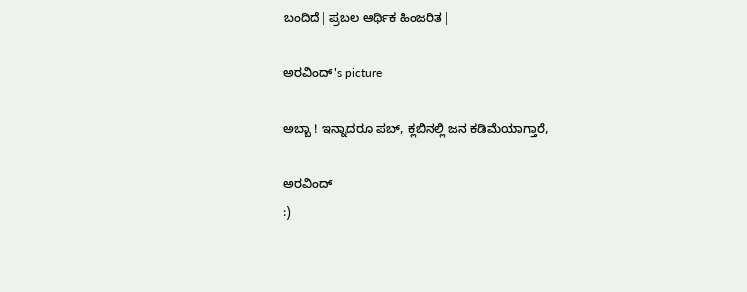ಬಂದಿದೆ│ಪ್ರಬಲ ಆರ್ಥಿಕ ಹಿಂಜರಿತ│

ಅರವಿಂದ್'s picture

ಅಬ್ಬಾ ! ಇನ್ನಾದರೂ ಪಬ್, ಕ್ಲಬಿನಲ್ಲಿ ಜನ ಕಡಿಮೆಯಾಗ್ತಾರೆ,

ಅರವಿಂದ್
:)